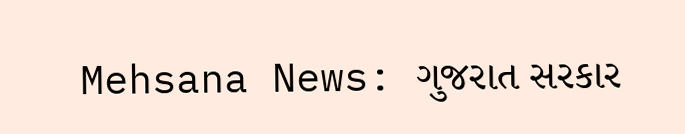Mehsana News: ગુજરાત સરકાર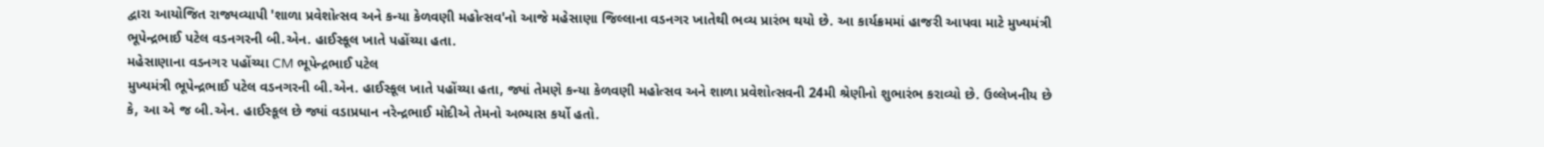દ્વારા આયોજિત રાજ્યવ્યાપી 'શાળા પ્રવેશોત્સવ અને કન્યા કેળવણી મહોત્સવ'નો આજે મહેસાણા જિલ્લાના વડનગર ખાતેથી ભવ્ય પ્રારંભ થયો છે. આ કાર્યક્રમમાં હાજરી આપવા માટે મુખ્યમંત્રી ભૂપેન્દ્રભાઈ પટેલ વડનગરની બી.એન. હાઈસ્કૂલ ખાતે પહોંચ્યા હતા.
મહેસાણાના વડનગર પહોંચ્યા CM ભૂપેન્દ્રભાઈ પટેલ
મુખ્યમંત્રી ભૂપેન્દ્રભાઈ પટેલ વડનગરની બી.એન. હાઈસ્કૂલ ખાતે પહોંચ્યા હતા, જ્યાં તેમણે કન્યા કેળવણી મહોત્સવ અને શાળા પ્રવેશોત્સવની 24મી શ્રેણીનો શુભારંભ કરાવ્યો છે. ઉલ્લેખનીય છે કે, આ એ જ બી.એન. હાઈસ્કૂલ છે જ્યાં વડાપ્રધાન નરેન્દ્રભાઈ મોદીએ તેમનો અભ્યાસ કર્યો હતો.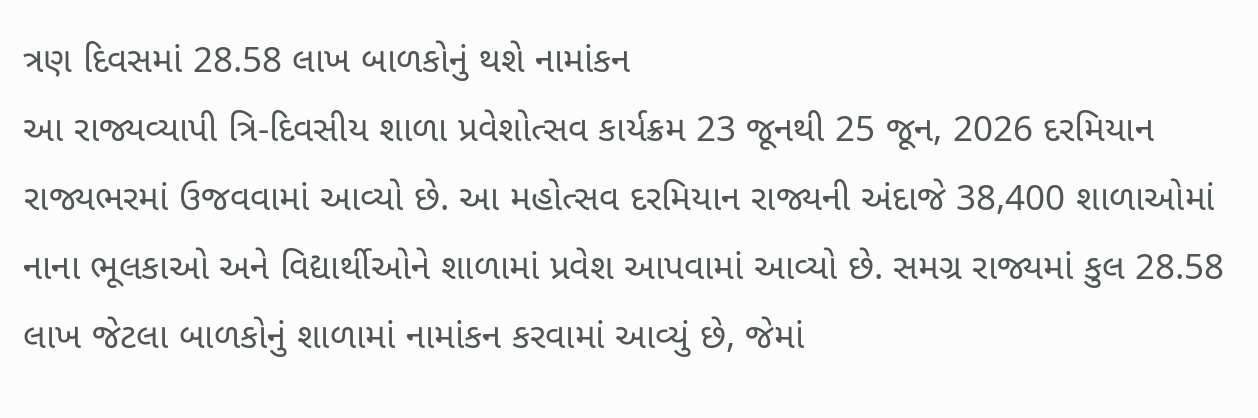ત્રણ દિવસમાં 28.58 લાખ બાળકોનું થશે નામાંકન
આ રાજ્યવ્યાપી ત્રિ-દિવસીય શાળા પ્રવેશોત્સવ કાર્યક્રમ 23 જૂનથી 25 જૂન, 2026 દરમિયાન રાજ્યભરમાં ઉજવવામાં આવ્યો છે. આ મહોત્સવ દરમિયાન રાજ્યની અંદાજે 38,400 શાળાઓમાં નાના ભૂલકાઓ અને વિદ્યાર્થીઓને શાળામાં પ્રવેશ આપવામાં આવ્યો છે. સમગ્ર રાજ્યમાં કુલ 28.58 લાખ જેટલા બાળકોનું શાળામાં નામાંકન કરવામાં આવ્યું છે, જેમાં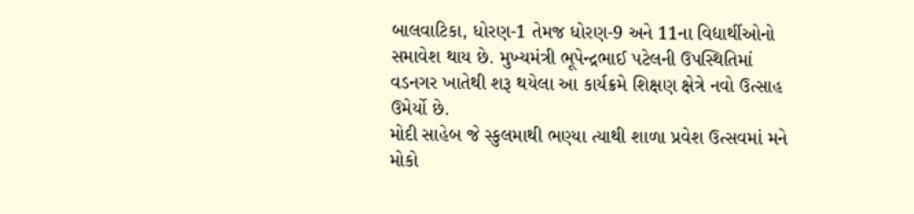બાલવાટિકા, ધોરણ-1 તેમજ ધોરણ-9 અને 11ના વિદ્યાર્થીઓનો સમાવેશ થાય છે. મુખ્યમંત્રી ભૂપેન્દ્રભાઈ પટેલની ઉપસ્થિતિમાં વડનગર ખાતેથી શરૂ થયેલા આ કાર્યક્રમે શિક્ષણ ક્ષેત્રે નવો ઉત્સાહ ઉમેર્યો છે.
મોદી સાહેબ જે સ્કુલમાથી ભણ્યા ત્યાથી શાળા પ્રવેશ ઉત્સવમાં મને મોકો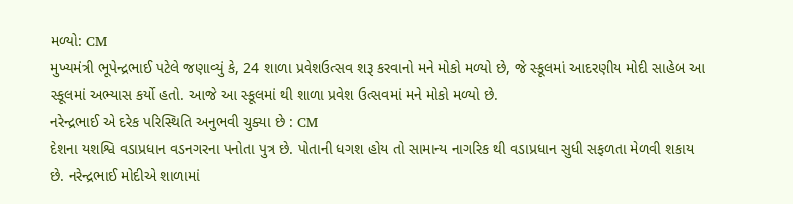મળ્યો: CM
મુખ્યમંત્રી ભૂપેન્દ્રભાઈ પટેલે જણાવ્યું કે, 24 શાળા પ્રવેશઉત્સવ શરૂ કરવાનો મને મોકો મળ્યો છે, જે સ્કૂલમાં આદરણીય મોદી સાહેબ આ સ્કૂલમાં અભ્યાસ કર્યો હતો. આજે આ સ્કૂલમાં થી શાળા પ્રવેશ ઉત્સવમાં મને મોકો મળ્યો છે.
નરેન્દ્રભાઈ એ દરેક પરિસ્થિતિ અનુભવી ચુક્યા છે : CM
દેશના યશશ્વિ વડાપ્રધાન વડનગરના પનોતા પુત્ર છે. પોતાની ધગશ હોય તો સામાન્ય નાગરિક થી વડાપ્રધાન સુધી સફળતા મેળવી શકાય છે. નરેન્દ્રભાઈ મોદીએ શાળામાં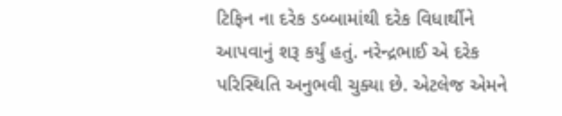ટિફિન ના દરેક ડબ્બામાંથી દરેક વિધાર્થીને આપવાનું શરૂ કર્યું હતું. નરેન્દ્રભાઈ એ દરેક પરિસ્થિતિ અનુભવી ચુક્યા છે. એટલેજ એમને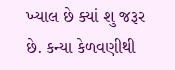ખ્યાલ છે ક્યાં શુ જરૂર છે. કન્યા કેળવણીથી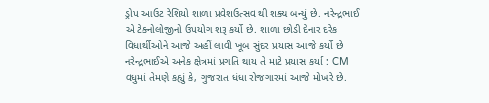ડ્રોપ આઉટ રેશિયો શાળા પ્રવેશઉત્સવ થી શક્ય બન્યું છે. નરેન્દ્રભાઈ એ ટેક્નોલોજીનો ઉપયોગ શરૂ કર્યો છે. શાળા છોડી દેનાર દરેક વિધાર્થીઓને આજે અહીં લાવી ખૂબ સુંદર પ્રયાસ આજે કર્યો છે
નરેન્દ્રભાઈએ અનેક ક્ષેત્રમાં પ્રગતિ થાય તે માટે પ્રયાસ કર્યા : CM
વધુમાં તેમણે કહ્યું કે, ગુજરાત ધંધા રોજગારમાં આજે મોખરે છે.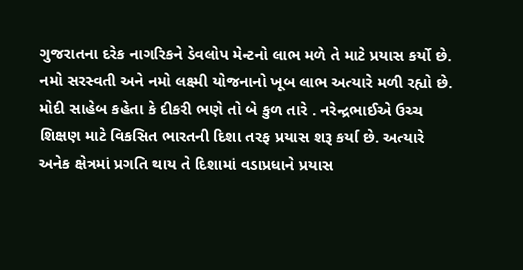ગુજરાતના દરેક નાગરિકને ડેવલોપ મેન્ટનો લાભ મળે તે માટે પ્રયાસ કર્યો છે. નમો સરસ્વતી અને નમો લક્ષ્મી યોજનાનો ખૂબ લાભ અત્યારે મળી રહ્યો છે. મોદી સાહેબ કહેતા કે દીકરી ભણે તો બે કુળ તારે . નરેન્દ્રભાઈએ ઉચ્ચ શિક્ષણ માટે વિકસિત ભારતની દિશા તરફ પ્રયાસ શરૂ કર્યા છે. અત્યારે અનેક ક્ષેત્રમાં પ્રગતિ થાય તે દિશામાં વડાપ્રધાને પ્રયાસ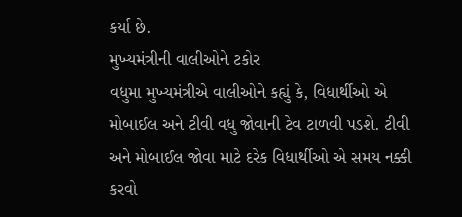કર્યા છે.
મુખ્યમંત્રીની વાલીઓને ટકોર
વધુમા મુખ્યમંત્રીએ વાલીઓને કહ્યું કે, વિધાર્થીઓ એ મોબાઈલ અને ટીવી વધુ જોવાની ટેવ ટાળવી પડશે. ટીવી અને મોબાઈલ જોવા માટે દરેક વિધાર્થીઓ એ સમય નક્કી કરવો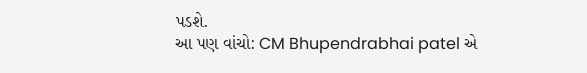પડશે.
આ પણ વાંચો: CM Bhupendrabhai patel એ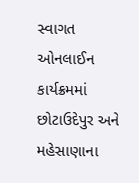સ્વાગત ઓનલાઈન કાર્યક્રમમાં છોટાઉદેપુર અને મહેસાણાના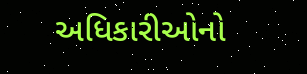અધિકારીઓનો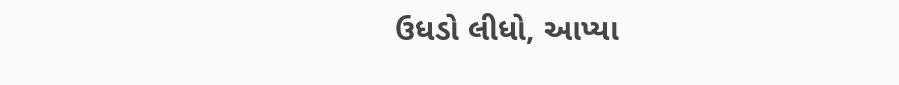ઉધડો લીધો, આપ્યા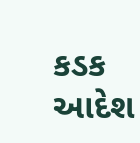કડક આદેશ